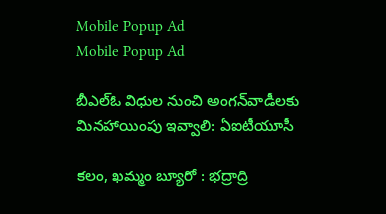Mobile Popup Ad
Mobile Popup Ad

బీఎల్‌ఓ విధుల నుంచి అంగన్‌వాడీలకు మినహాయింపు ఇవ్వాలి: ఏఐటీయూసీ

కలం, ఖమ్మం బ్యూరో : భద్రాద్రి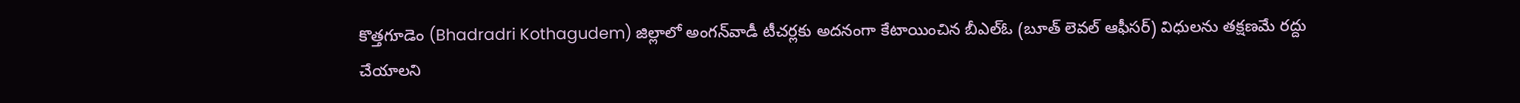కొత్తగూడెం (Bhadradri Kothagudem) జిల్లాలో అంగన్‌వాడీ టీచర్లకు అదనంగా కేటాయించిన బీఎల్‌ఓ (బూత్ లెవల్ ఆఫీసర్) విధులను తక్షణమే రద్దు చేయాలని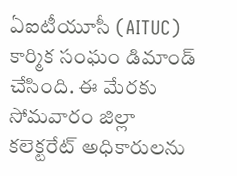ఏఐటీయూసీ (AITUC) కార్మిక సంఘం డిమాండ్ చేసింది. ఈ మేరకు సోమవారం జిల్లా కలెక్టరేట్ అధికారులను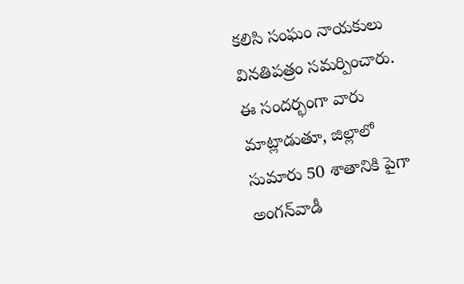కలిసి సంఘం నాయకులు వినతిపత్రం సమర్పించారు. ఈ సందర్భంగా వారు మాట్లాడుతూ, జిల్లాలో సుమారు 50 శాతానికి పైగా అంగన్‌వాడీ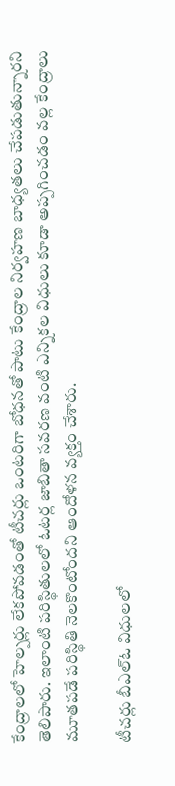కేంద్రాలలో హెల్పర్లు లేకపోవడంతో టీచర్లు ఒంటరిగా బోధనతో పాటు కేంద్రాల నిర్వహణ బాధ్యతలు చేపడుతున్నారని తెలిపారు. ఇలాంటి పరిస్థితులలో ఓటర్ల జాబితా సవరణ వంటి ఎన్నికల విధులు కూడా అప్పగించడం వల్ల కేంద్రాలు మూతపడే పరిస్థితి నెలకొంటోందని ఆందోళన వ్యక్తం చేశారు.

టీచర్లు బీఎల్‌ఓ విధులలో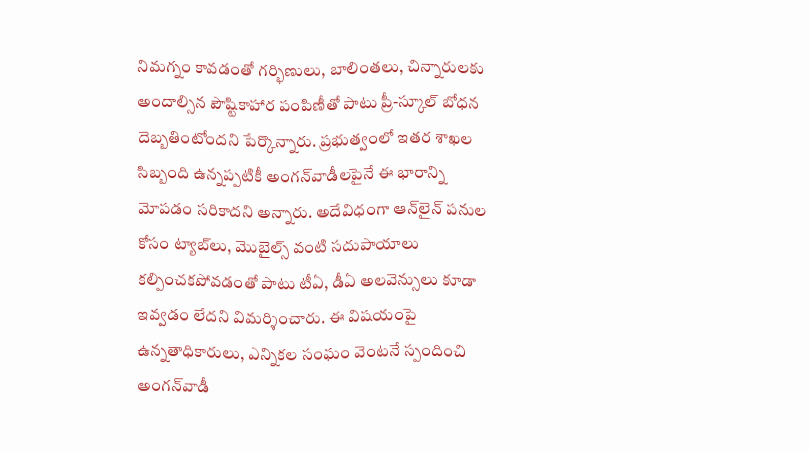నిమగ్నం కావడంతో గర్భిణులు, బాలింతలు, చిన్నారులకు అందాల్సిన పౌష్టికాహార పంపిణీతో పాటు ప్రీ-స్కూల్ బోధన దెబ్బతింటోందని పేర్కొన్నారు. ప్రభుత్వంలో ఇతర శాఖల సిబ్బంది ఉన్నప్పటికీ అంగన్‌వాడీలపైనే ఈ భారాన్ని మోపడం సరికాదని అన్నారు. అదేవిధంగా ఆన్‌లైన్ పనుల కోసం ట్యాబ్‌లు, మొబైల్స్ వంటి సదుపాయాలు కల్పించకపోవడంతో పాటు టీఏ, డీఏ అలవెన్సులు కూడా ఇవ్వడం లేదని విమర్శించారు. ఈ విషయంపై ఉన్నతాధికారులు, ఎన్నికల సంఘం వెంటనే స్పందించి అంగన్‌వాడీ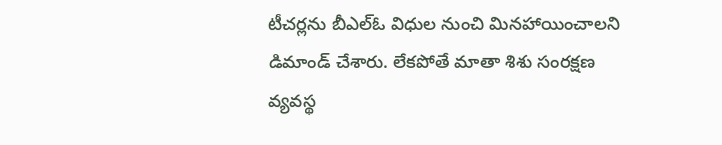టీచర్లను బీఎల్‌ఓ విధుల నుంచి మినహాయించాలని డిమాండ్ చేశారు. లేకపోతే మాతా శిశు సంరక్షణ వ్యవస్థ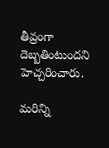తీవ్రంగా దెబ్బతింటుందని హెచ్చరించారు.

మ‌రిన్ని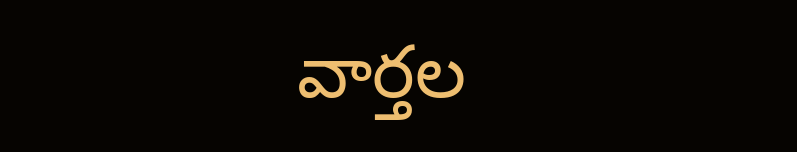వార్త‌ల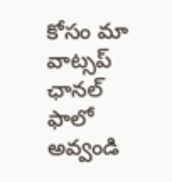కోసం మా వాట్స‌ప్ ఛాన‌ల్ ఫాలో అవ్వండి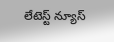లేటెస్ట్ న్యూస్‌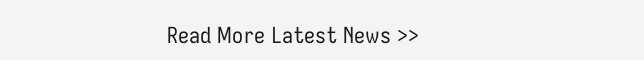Read More Latest News >>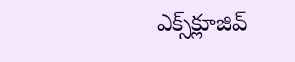ఎక్స్‌క్లూజివ్‌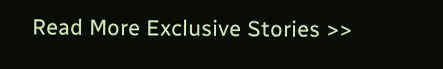Read More Exclusive Stories >>